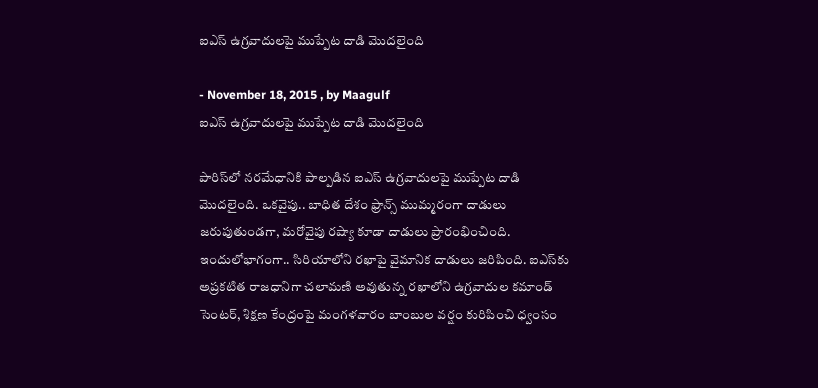ఐఎస్ ఉగ్రవాదులపై ముప్పేట దాడి మొదలైంది

- November 18, 2015 , by Maagulf
ఐఎస్ ఉగ్రవాదులపై ముప్పేట దాడి మొదలైంది

పారిస్‌లో నరమేధానికి పాల్పడిన ఐఎస్ ఉగ్రవాదులపై ముప్పేట దాడి మొదలైంది. ఒకవైపు.. బాధిత దేశం ఫ్రాన్స్ ముమ్మరంగా దాడులు జరుపుతుండగా, మరోవైపు రష్యా కూడా దాడులు ప్రారంభించింది. ఇందులోభాగంగా.. సిరియాలోని రఖాపై వైమానిక దాడులు జరిపింది. ఐఎస్‌కు అప్రకటిత రాజధానిగా చలామణి అవుతున్న రఖాలోని ఉగ్రవాదుల కమాండ్ సెంటర్, శిక్షణ కేంద్రంపై మంగళవారం బాంబుల వర్షం కురిపించి ధ్వంసం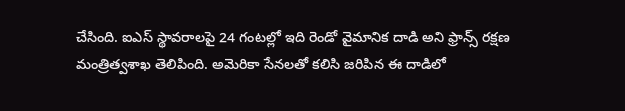చేసింది. ఐఎస్ స్థావరాలపై 24 గంటల్లో ఇది రెండో వైమానిక దాడి అని ఫ్రాన్స్ రక్షణ మంత్రిత్వశాఖ తెలిపింది. అమెరికా సేనలతో కలిసి జరిపిన ఈ దాడిలో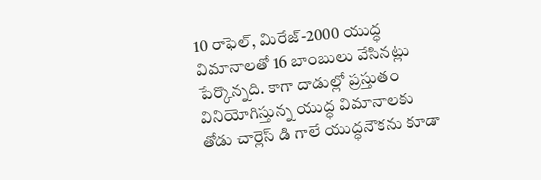10 రాఫెల్, మిరేజ్-2000 యుద్ధ విమానాలతో 16 బాంబులు వేసినట్లు పేర్కొన్నది. కాగా దాడుల్లో ప్రస్తుతం వినియోగిస్తున్న యుద్ధ విమానాలకు తోడు చార్లెస్ డి గాలే యుద్ధనౌకను కూడా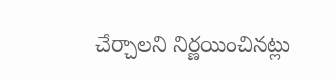చేర్చాలని నిర్ణయించినట్లు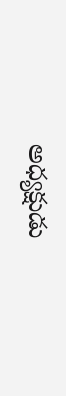అధ్యక్షుడు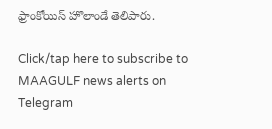ఫ్రాంకోయిస్ హొలాండే తెలిపారు.

Click/tap here to subscribe to MAAGULF news alerts on Telegram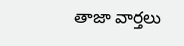తాజా వార్తలు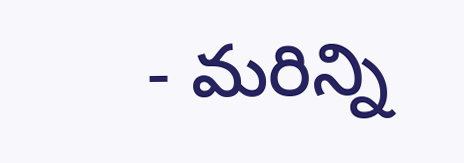- మరిన్ని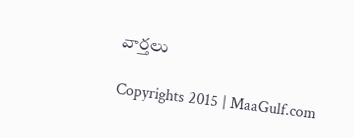వార్తలు

Copyrights 2015 | MaaGulf.com